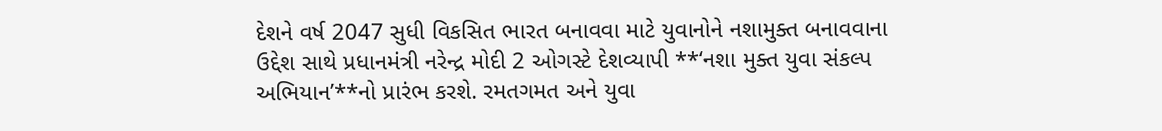દેશને વર્ષ 2047 સુધી વિકસિત ભારત બનાવવા માટે યુવાનોને નશામુક્ત બનાવવાના ઉદ્દેશ સાથે પ્રધાનમંત્રી નરેન્દ્ર મોદી 2 ઓગસ્ટે દેશવ્યાપી **‘નશા મુક્ત યુવા સંકલ્પ અભિયાન’**નો પ્રારંભ કરશે. રમતગમત અને યુવા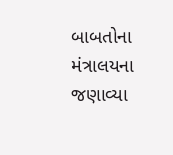બાબતોના મંત્રાલયના જણાવ્યા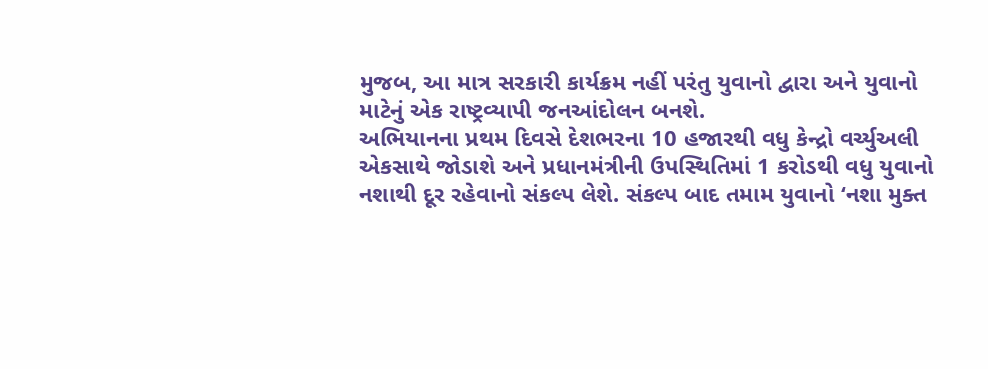મુજબ, આ માત્ર સરકારી કાર્યક્રમ નહીં પરંતુ યુવાનો દ્વારા અને યુવાનો માટેનું એક રાષ્ટ્રવ્યાપી જનઆંદોલન બનશે.
અભિયાનના પ્રથમ દિવસે દેશભરના 10 હજારથી વધુ કેન્દ્રો વર્ચ્યુઅલી એકસાથે જોડાશે અને પ્રધાનમંત્રીની ઉપસ્થિતિમાં 1 કરોડથી વધુ યુવાનો નશાથી દૂર રહેવાનો સંકલ્પ લેશે. સંકલ્પ બાદ તમામ યુવાનો ‘નશા મુક્ત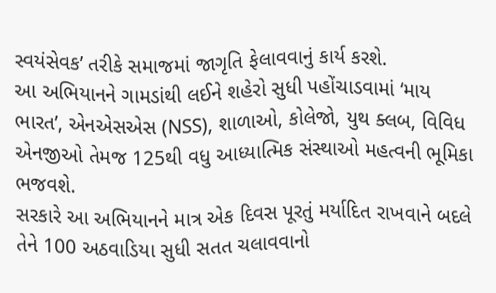સ્વયંસેવક’ તરીકે સમાજમાં જાગૃતિ ફેલાવવાનું કાર્ય કરશે.
આ અભિયાનને ગામડાંથી લઈને શહેરો સુધી પહોંચાડવામાં ‘માય ભારત’, એનએસએસ (NSS), શાળાઓ, કોલેજો, યુથ ક્લબ, વિવિધ એનજીઓ તેમજ 125થી વધુ આધ્યાત્મિક સંસ્થાઓ મહત્વની ભૂમિકા ભજવશે.
સરકારે આ અભિયાનને માત્ર એક દિવસ પૂરતું મર્યાદિત રાખવાને બદલે તેને 100 અઠવાડિયા સુધી સતત ચલાવવાનો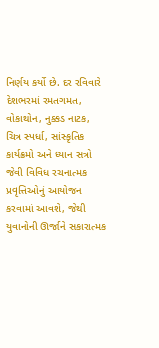નિર્ણય કર્યો છે. દર રવિવારે દેશભરમાં રમતગમત, વોકાથોન, નુક્કડ નાટક, ચિત્ર સ્પર્ધા, સાંસ્કૃતિક કાર્યક્રમો અને ધ્યાન સત્રો જેવી વિવિધ રચનાત્મક પ્રવૃત્તિઓનું આયોજન કરવામાં આવશે, જેથી યુવાનોની ઊર્જાને સકારાત્મક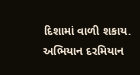દિશામાં વાળી શકાય.
અભિયાન દરમિયાન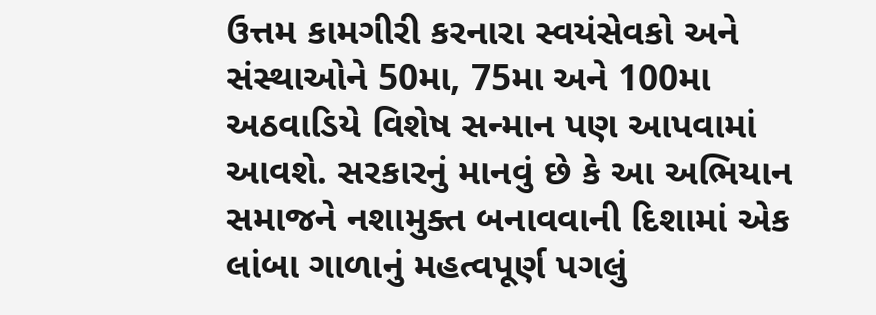ઉત્તમ કામગીરી કરનારા સ્વયંસેવકો અને સંસ્થાઓને 50મા, 75મા અને 100મા અઠવાડિયે વિશેષ સન્માન પણ આપવામાં આવશે. સરકારનું માનવું છે કે આ અભિયાન સમાજને નશામુક્ત બનાવવાની દિશામાં એક લાંબા ગાળાનું મહત્વપૂર્ણ પગલું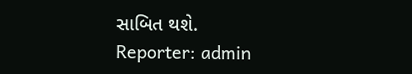સાબિત થશે.
Reporter: admin